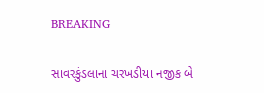BREAKING

સાવરકુંડલાના ચરખડીયા નજીક બે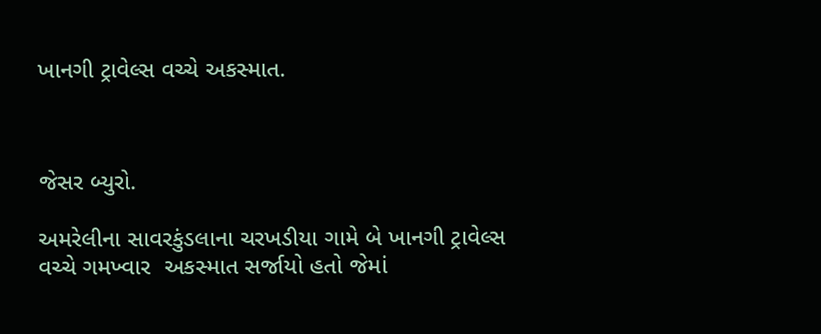ખાનગી ટ્રાવેલ્સ વચ્ચે અકસ્માત.



જેસર બ્યુરો.

અમરેલીના સાવરકુંડલાના ચરખડીયા ગામે બે ખાનગી ટ્રાવેલ્સ  વચ્ચે ગમખ્વાર  અકસ્માત સર્જાયો હતો જેમાં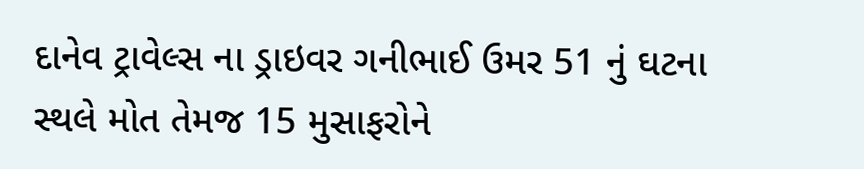દાનેવ ટ્રાવેલ્સ ના ડ્રાઇવર ગનીભાઈ ઉમર 51 નું ઘટના સ્થલે મોત તેમજ 15 મુસાફરોને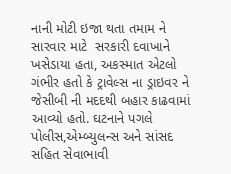નાની મોટી ઇજા થતા તમામ ને સારવાર માટે  સરકારી દવાખાને ખસેડાયા હતા, અકસ્માત એટલો ગંભીર હતો કે ટ્રાવેલ્સ ના ડ્રાઇવર ને જેસીબી ની મદદથી બહાર કાઢવામાં આવ્યો હતો. ઘટનાને પગલે પોલીસ,એમ્બ્યુલન્સ અને સાંસદ સહિત સેવાભાવી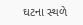ઘટના સ્થળે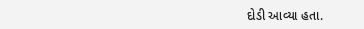દોડી આવ્યા હતા.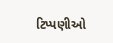ટિપ્પણીઓ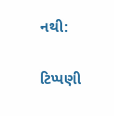નથી:

ટિપ્પણી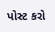પોસ્ટ કરો